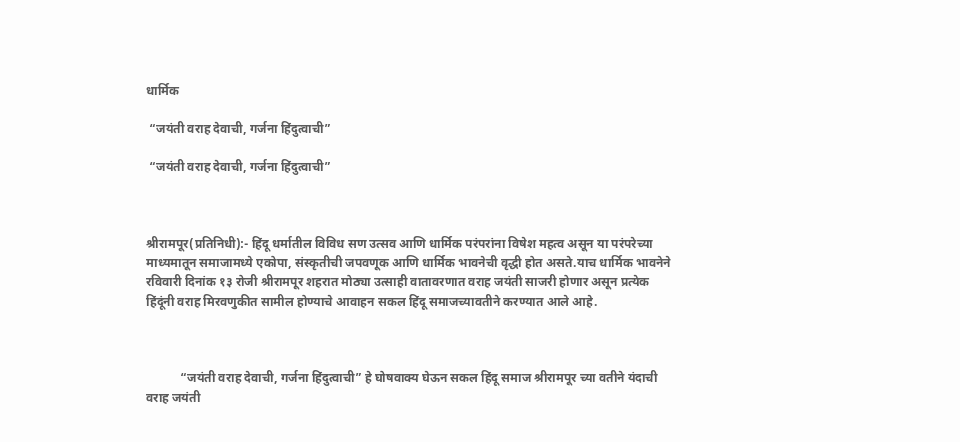धार्मिक

 “जयंती वराह देवाची, गर्जना हिंदुत्वाची”

 “जयंती वराह देवाची, गर्जना हिंदुत्वाची”



श्रीरामपूर(प्रतिनिधी):- हिंदू धर्मातील विविध सण उत्सव आणि धार्मिक परंपरांना विषेश महत्व असून या परंपरेच्या माध्यमातून समाजामध्ये एकोपा, संस्कृतीची जपवणूक आणि धार्मिक भावनेची वृद्धी होत असते.याच धार्मिक भावनेने रविवारी दिनांक १३ रोजी श्रीरामपूर शहरात मोठ्या उत्साही वातावरणात वराह जयंती साजरी होणार असून प्रत्येक हिंदूंनी वराह मिरवणुकीत सामील होण्याचे आवाहन सकल हिंदू समाजच्यावतीने करण्यात आले आहे.



           “जयंती वराह देवाची, गर्जना हिंदुत्वाची” हे घोषवाक्य घेऊन सकल हिंदू समाज श्रीरामपूर च्या वतीने यंदाची वराह जयंती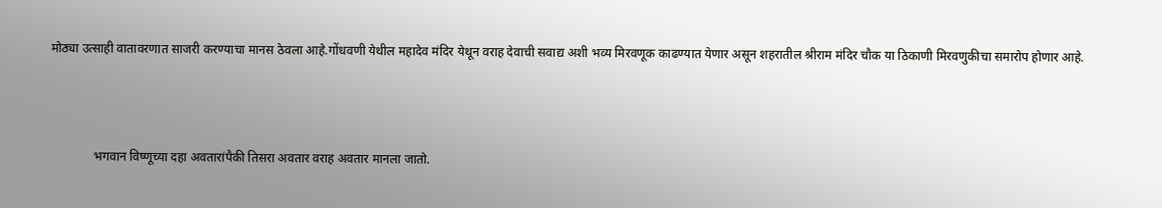मोठ्या उत्साही वातावरणात साजरी करण्याचा मानस ठेवला आहे.गोंधवणी येथील महादेव मंदिर येथून वराह देवाची सवाद्य अशी भव्य मिरवणूक काढण्यात येणार असून शहरातील श्रीराम मंदिर चौक या ठिकाणी मिरवणुकीचा समारोप होणार आहे.



              भगवान विष्णूच्या दहा अवतारांपैकी तिसरा अवतार वराह अवतार मानला जातो.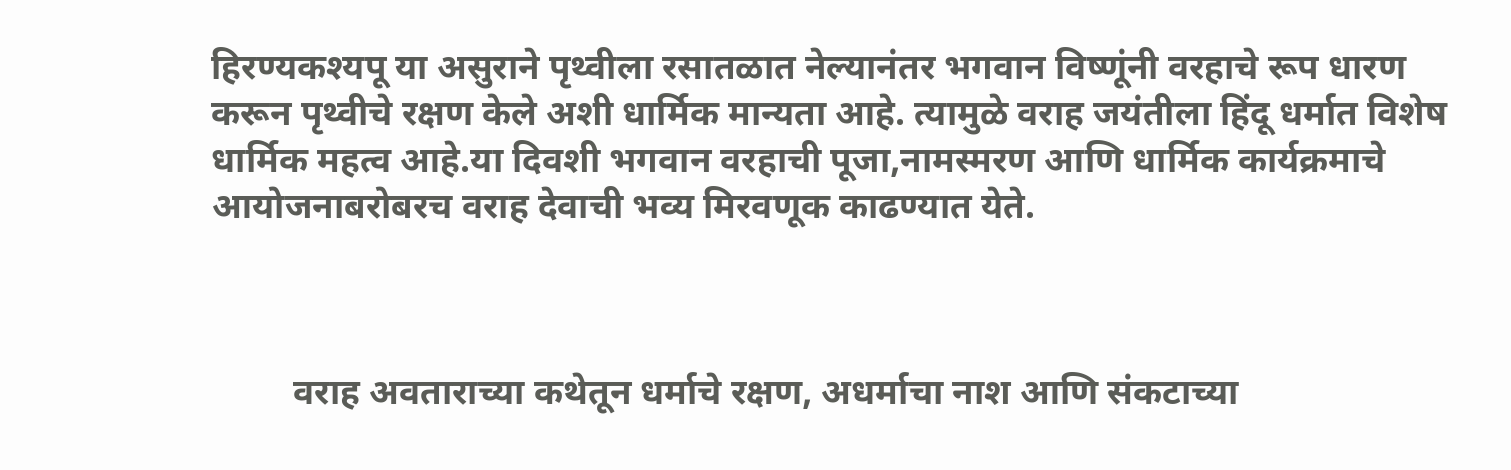हिरण्यकश्यपू या असुराने पृथ्वीला रसातळात नेल्यानंतर भगवान विष्णूंनी वरहाचे रूप धारण करून पृथ्वीचे रक्षण केले अशी धार्मिक मान्यता आहे. त्यामुळे वराह जयंतीला हिंदू धर्मात विशेष धार्मिक महत्व आहे.या दिवशी भगवान वरहाची पूजा,नामस्मरण आणि धार्मिक कार्यक्रमाचे आयोजनाबरोबरच वराह देवाची भव्य मिरवणूक काढण्यात येते.



         वराह अवताराच्या कथेतून धर्माचे रक्षण, अधर्माचा नाश आणि संकटाच्या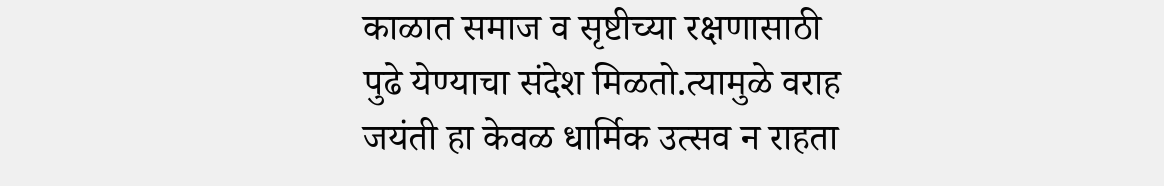काळात समाज व सृष्टीच्या रक्षणासाठी पुढे येण्याचा संदेश मिळतो.त्यामुळे वराह जयंती हा केवळ धार्मिक उत्सव न राहता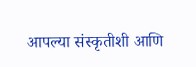आपल्या संस्कृतीशी आणि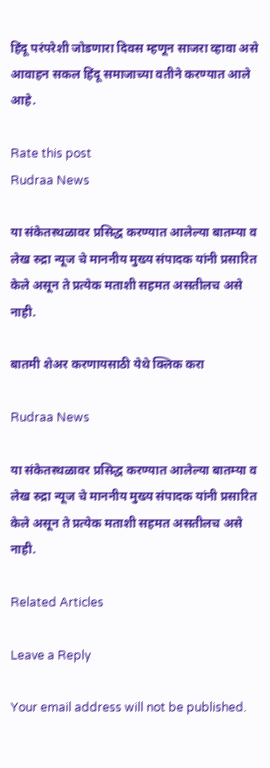हिंदू परंपरेशी जोडणारा दिवस म्हणून साजरा व्हावा असे आवाहन सकल हिंदू समाजाच्या वतीने करण्यात आले आहे.

Rate this post
Rudraa News

या संकेतस्थळावर प्रसिद्ध करण्यात आलेल्या बातम्या व लेख रुद्रा न्यूज चे माननीय मुख्य संपादक यांनी प्रसारित केले असून ते प्रत्येक मताशी सहमत असतीलच असे नाही.

बातमी शेअर करणायसाठी येथे क्लिक करा

Rudraa News

या संकेतस्थळावर प्रसिद्ध करण्यात आलेल्या बातम्या व लेख रुद्रा न्यूज चे माननीय मुख्य संपादक यांनी प्रसारित केले असून ते प्रत्येक मताशी सहमत असतीलच असे नाही.

Related Articles

Leave a Reply

Your email address will not be published.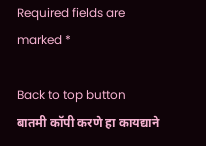Required fields are marked *

Back to top button
बातमी कॉपी करणे हा कायद्याने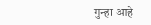गुन्हा आहे